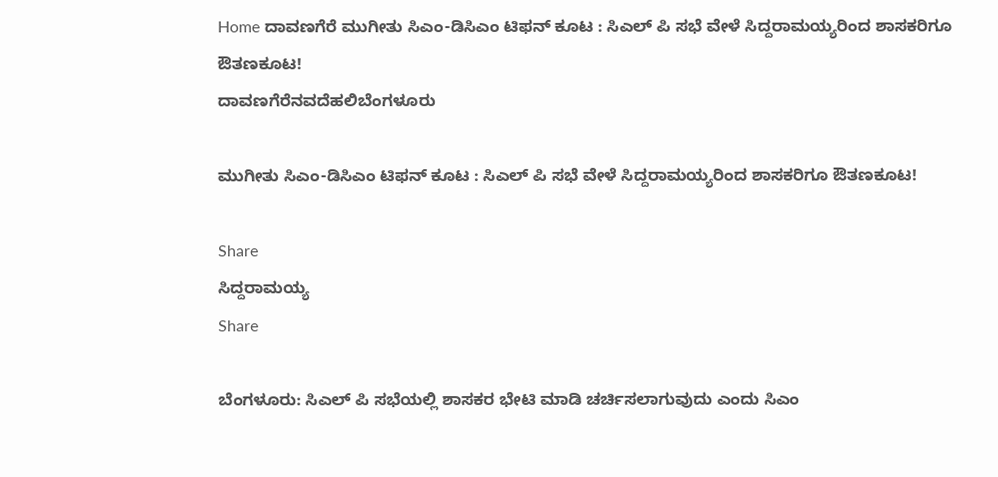Home ದಾವಣಗೆರೆ ಮುಗೀತು ಸಿಎಂ-ಡಿಸಿಎಂ ಟಿಫನ್ ಕೂಟ : ಸಿಎಲ್ ಪಿ ಸಭೆ ವೇಳೆ ಸಿದ್ದರಾಮಯ್ಯರಿಂದ ಶಾಸಕರಿಗೂ ಔತಣಕೂಟ!
ದಾವಣಗೆರೆನವದೆಹಲಿಬೆಂಗಳೂರು

ಮುಗೀತು ಸಿಎಂ-ಡಿಸಿಎಂ ಟಿಫನ್ ಕೂಟ : ಸಿಎಲ್ ಪಿ ಸಭೆ ವೇಳೆ ಸಿದ್ದರಾಮಯ್ಯರಿಂದ ಶಾಸಕರಿಗೂ ಔತಣಕೂಟ!

Share
ಸಿದ್ದರಾಮಯ್ಯ
Share

ಬೆಂಗಳೂರು: ಸಿಎಲ್ ಪಿ ಸಭೆಯಲ್ಲಿ ಶಾಸಕರ ಭೇಟಿ ಮಾಡಿ ಚರ್ಚಿಸಲಾಗುವುದು ಎಂದು ಸಿಎಂ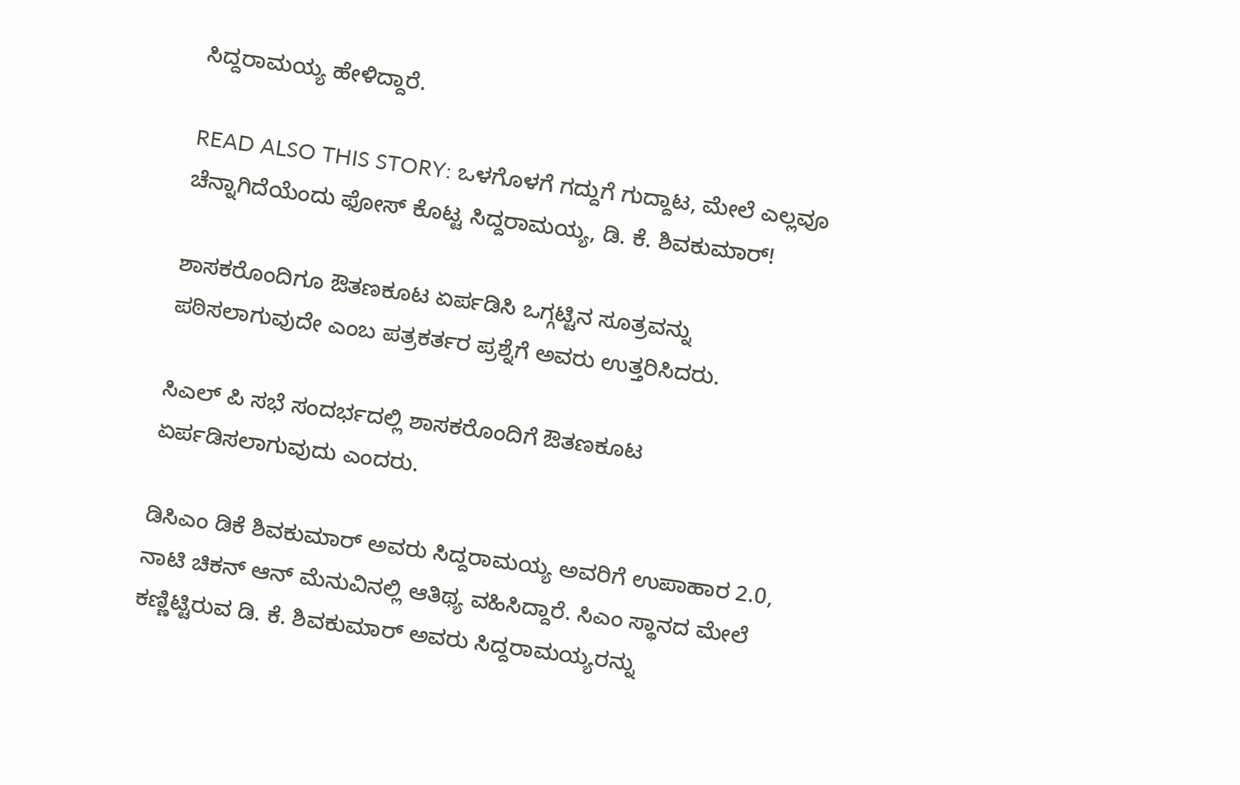ಸಿದ್ದರಾಮಯ್ಯ ಹೇಳಿದ್ದಾರೆ.

READ ALSO THIS STORY: ಒಳಗೊಳಗೆ ಗದ್ದುಗೆ ಗುದ್ದಾಟ, ಮೇಲೆ ಎಲ್ಲವೂ ಚೆನ್ನಾಗಿದೆಯೆಂದು ಫೋಸ್ ಕೊಟ್ಟ ಸಿದ್ದರಾಮಯ್ಯ, ಡಿ. ಕೆ. ಶಿವಕುಮಾರ್!

ಶಾಸಕರೊಂದಿಗೂ ಔತಣಕೂಟ ಏರ್ಪಡಿಸಿ ಒಗ್ಗಟ್ಟಿನ ಸೂತ್ರವನ್ನು ಪಠಿಸಲಾಗುವುದೇ ಎಂಬ ಪತ್ರಕರ್ತರ ಪ್ರಶ್ನೆಗೆ ಅವರು ಉತ್ತರಿಸಿದರು.

ಸಿಎಲ್ ಪಿ ಸಭೆ ಸಂದರ್ಭದಲ್ಲಿ ಶಾಸಕರೊಂದಿಗೆ ಔತಣಕೂಟ ಏರ್ಪಡಿಸಲಾಗುವುದು ಎಂದರು.

ಡಿಸಿಎಂ ಡಿಕೆ ಶಿವಕುಮಾರ್ ಅವರು ಸಿದ್ದರಾಮಯ್ಯ ಅವರಿಗೆ ಉಪಾಹಾರ 2.0, ನಾಟಿ ಚಿಕನ್ ಆನ್ ಮೆನುವಿನಲ್ಲಿ ಆತಿಥ್ಯ ವಹಿಸಿದ್ದಾರೆ. ಸಿಎಂ ಸ್ಥಾನದ ಮೇಲೆ ಕಣ್ಣಿಟ್ಟಿರುವ ಡಿ. ಕೆ. ಶಿವಕುಮಾರ್ ಅವರು ಸಿದ್ದರಾಮಯ್ಯರನ್ನು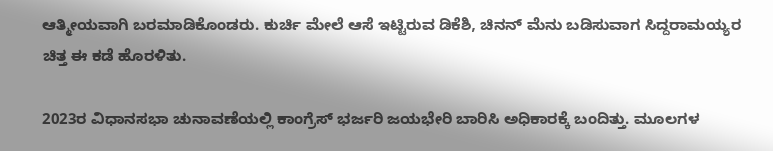ಆತ್ಮೀಯವಾಗಿ ಬರಮಾಡಿಕೊಂಡರು. ಕುರ್ಚಿ ಮೇಲೆ ಆಸೆ ಇಟ್ಟಿರುವ ಡಿಕೆಶಿ, ಚಿನನ್ ಮೆನು ಬಡಿಸುವಾಗ ಸಿದ್ದರಾಮಯ್ಯರ ಚಿತ್ತ ಈ ಕಡೆ ಹೊರಳಿತು.

2023ರ ವಿಧಾನಸಭಾ ಚುನಾವಣೆಯಲ್ಲಿ ಕಾಂಗ್ರೆಸ್ ಭರ್ಜರಿ ಜಯಭೇರಿ ಬಾರಿಸಿ ಅಧಿಕಾರಕ್ಕೆ ಬಂದಿತ್ತು. ಮೂಲಗಳ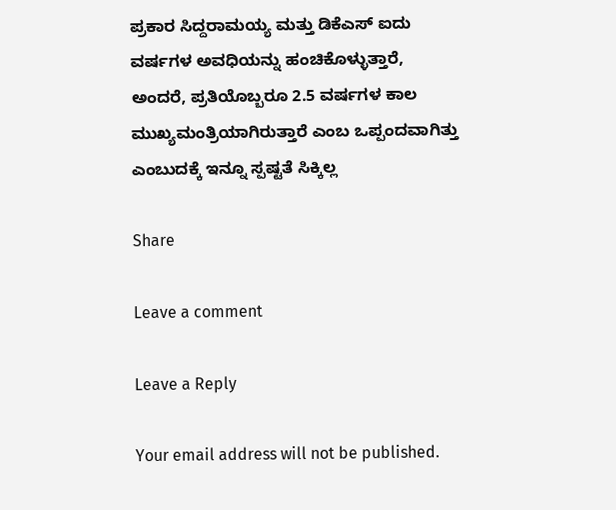ಪ್ರಕಾರ ಸಿದ್ದರಾಮಯ್ಯ ಮತ್ತು ಡಿಕೆಎಸ್ ಐದು ವರ್ಷಗಳ ಅವಧಿಯನ್ನು ಹಂಚಿಕೊಳ್ಳುತ್ತಾರೆ, ಅಂದರೆ, ಪ್ರತಿಯೊಬ್ಬರೂ 2.5 ವರ್ಷಗಳ ಕಾಲ ಮುಖ್ಯಮಂತ್ರಿಯಾಗಿರುತ್ತಾರೆ ಎಂಬ ಒಪ್ಪಂದವಾಗಿತ್ತು ಎಂಬುದಕ್ಕೆ ಇನ್ನೂ ಸ್ಪಷ್ಟತೆ ಸಿಕ್ಕಿಲ್ಲ

Share

Leave a comment

Leave a Reply

Your email address will not be published.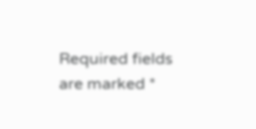Required fields are marked *